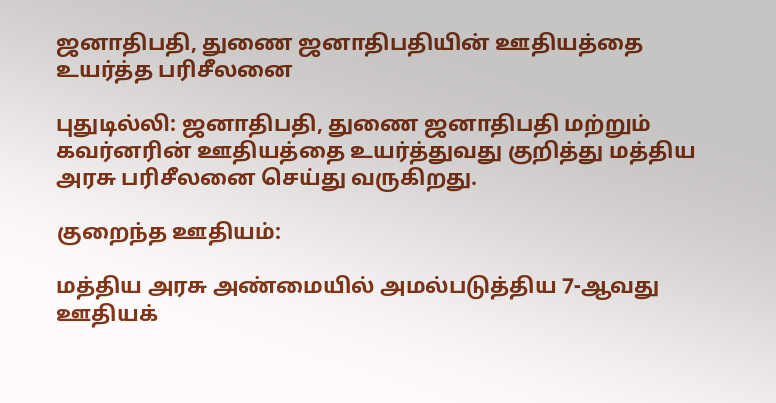ஜனாதிபதி, துணை ஜனாதிபதியின் ஊதியத்தை உயர்த்த பரிசீலனை

புதுடில்லி: ஜனாதிபதி, துணை ஜனாதிபதி மற்றும் கவர்னரின் ஊதியத்தை உயர்த்துவது குறித்து மத்திய அரசு பரிசீலனை செய்து வருகிறது.

குறைந்த ஊதியம்:

மத்திய அரசு அண்மையில் அமல்படுத்திய 7-ஆவது ஊதியக்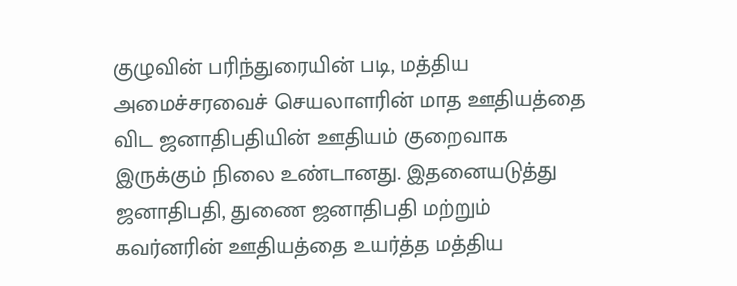குழுவின் பரிந்துரையின் படி, மத்திய அமைச்சரவைச் செயலாளரின் மாத ஊதியத்தை விட ஜனாதிபதியின் ஊதியம் குறைவாக இருக்கும் நிலை உண்டானது. இதனையடுத்து ஜனாதிபதி, துணை ஜனாதிபதி மற்றும் கவர்னரின் ஊதியத்தை உயர்த்த மத்திய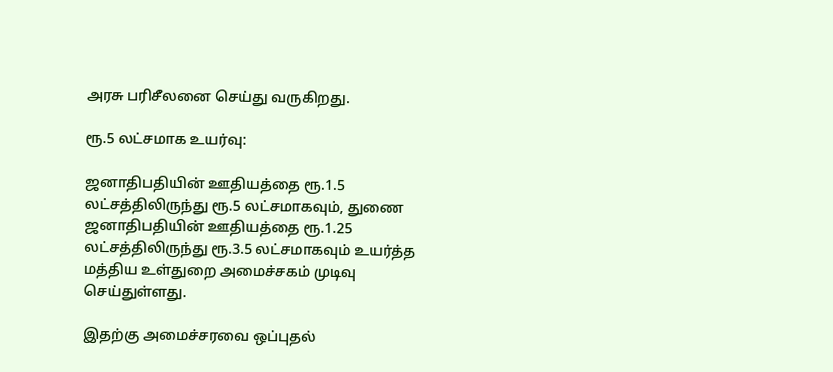அரசு பரிசீலனை செய்து வருகிறது.

ரூ.5 லட்சமாக உயர்வு:

ஜனாதிபதியின் ஊதியத்தை ரூ.1.5 லட்சத்திலிருந்து ரூ.5 லட்சமாகவும், துணை ஜனாதிபதியின் ஊதியத்தை ரூ.1.25 லட்சத்திலிருந்து ரூ.3.5 லட்சமாகவும் உயர்த்த மத்திய உள்துறை அமைச்சகம் முடிவு செய்துள்ளது.

இதற்கு அமைச்சரவை ஒப்புதல்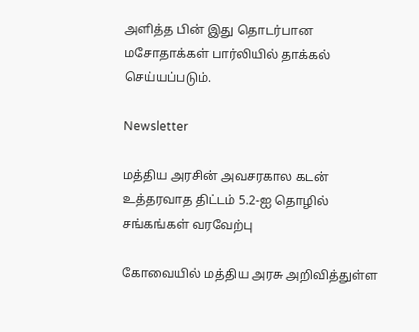அளித்த பின் இது தொடர்பான மசோதாக்கள் பார்லியில் தாக்கல் செய்யப்படும்.

Newsletter

மத்திய அரசின் அவசரகால கடன் உத்தரவாத திட்டம் 5.2-ஐ தொழில் சங்கங்கள் வரவேற்பு

கோவையில் மத்திய அரசு அறிவித்துள்ள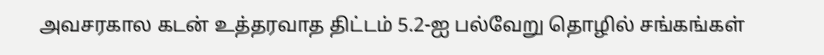அவசரகால கடன் உத்தரவாத திட்டம் 5.2-ஐ பல்வேறு தொழில் சங்கங்கள்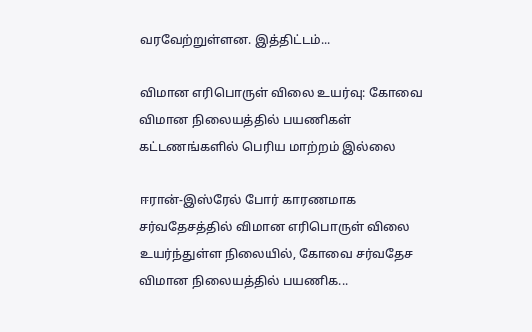வரவேற்றுள்ளன. இத்திட்டம்...

விமான எரிபொருள் விலை உயர்வு: கோவை விமான நிலையத்தில் பயணிகள் கட்டணங்களில் பெரிய மாற்றம் இல்லை

ஈரான்-இஸ்ரேல் போர் காரணமாக சர்வதேசத்தில் விமான எரிபொருள் விலை உயர்ந்துள்ள நிலையில், கோவை சர்வதேச விமான நிலையத்தில் பயணிக...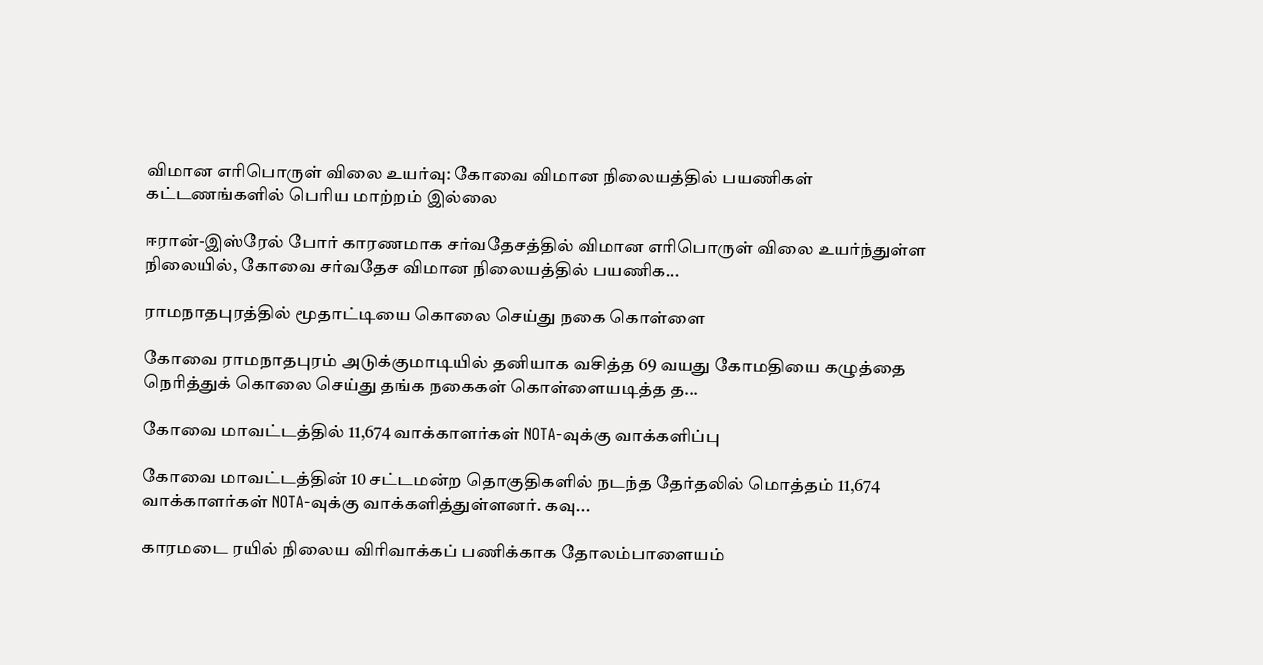விமான எரிபொருள் விலை உயர்வு: கோவை விமான நிலையத்தில் பயணிகள் கட்டணங்களில் பெரிய மாற்றம் இல்லை

ஈரான்-இஸ்ரேல் போர் காரணமாக சர்வதேசத்தில் விமான எரிபொருள் விலை உயர்ந்துள்ள நிலையில், கோவை சர்வதேச விமான நிலையத்தில் பயணிக...

ராமநாதபுரத்தில் மூதாட்டியை கொலை செய்து நகை கொள்ளை

கோவை ராமநாதபுரம் அடுக்குமாடியில் தனியாக வசித்த 69 வயது கோமதியை கழுத்தை நெரித்துக் கொலை செய்து தங்க நகைகள் கொள்ளையடித்த த...

கோவை மாவட்டத்தில் 11,674 வாக்காளர்கள் NOTA-வுக்கு வாக்களிப்பு

கோவை மாவட்டத்தின் 10 சட்டமன்ற தொகுதிகளில் நடந்த தேர்தலில் மொத்தம் 11,674 வாக்காளர்கள் NOTA-வுக்கு வாக்களித்துள்ளனர். கவு...

காரமடை ரயில் நிலைய விரிவாக்கப் பணிக்காக தோலம்பாளையம்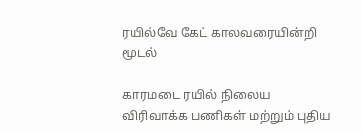ரயில்வே கேட் காலவரையின்றி மூடல்

காரமடை ரயில் நிலைய விரிவாக்க பணிகள் மற்றும் புதிய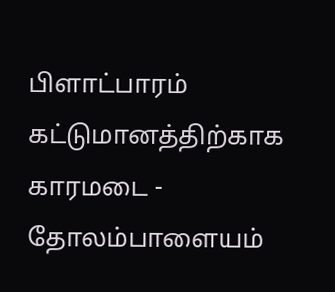பிளாட்பாரம் கட்டுமானத்திற்காக காரமடை - தோலம்பாளையம்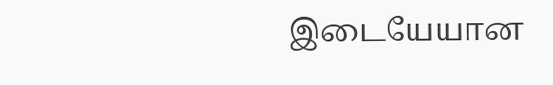இடையேயான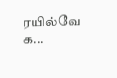ரயில்வே க...